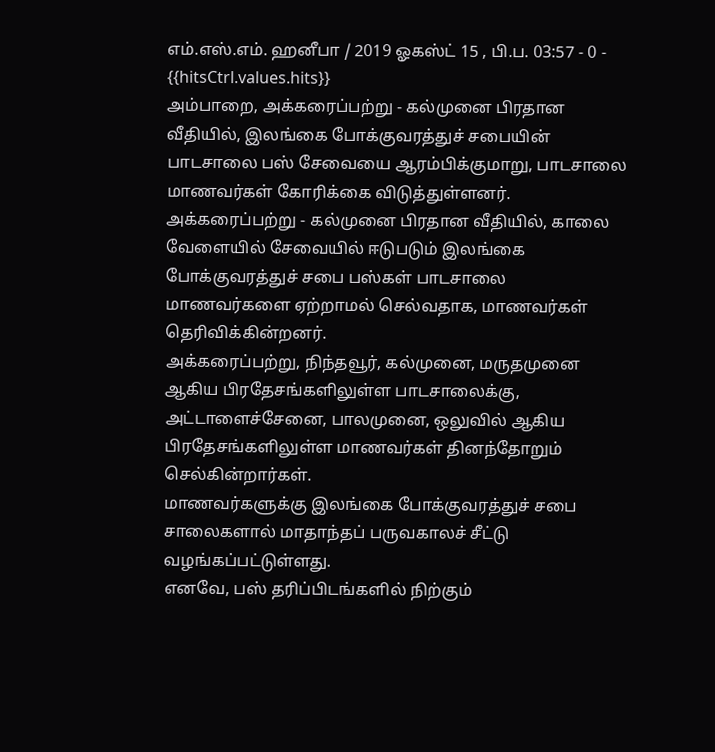எம்.எஸ்.எம். ஹனீபா / 2019 ஓகஸ்ட் 15 , பி.ப. 03:57 - 0 - {{hitsCtrl.values.hits}}
அம்பாறை, அக்கரைப்பற்று - கல்முனை பிரதான வீதியில், இலங்கை போக்குவரத்துச் சபையின் பாடசாலை பஸ் சேவையை ஆரம்பிக்குமாறு, பாடசாலை மாணவர்கள் கோரிக்கை விடுத்துள்ளனர்.
அக்கரைப்பற்று - கல்முனை பிரதான வீதியில், காலை வேளையில் சேவையில் ஈடுபடும் இலங்கை போக்குவரத்துச் சபை பஸ்கள் பாடசாலை மாணவர்களை ஏற்றாமல் செல்வதாக, மாணவர்கள் தெரிவிக்கின்றனர்.
அக்கரைப்பற்று, நிந்தவூர், கல்முனை, மருதமுனை ஆகிய பிரதேசங்களிலுள்ள பாடசாலைக்கு, அட்டாளைச்சேனை, பாலமுனை, ஒலுவில் ஆகிய பிரதேசங்களிலுள்ள மாணவர்கள் தினந்தோறும் செல்கின்றார்கள்.
மாணவர்களுக்கு இலங்கை போக்குவரத்துச் சபை சாலைகளால் மாதாந்தப் பருவகாலச் சீட்டு வழங்கப்பட்டுள்ளது.
எனவே, பஸ் தரிப்பிடங்களில் நிற்கும்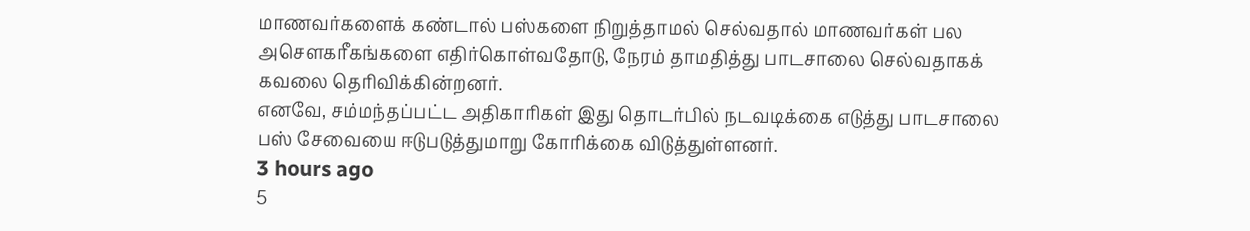மாணவர்களைக் கண்டால் பஸ்களை நிறுத்தாமல் செல்வதால் மாணவர்கள் பல அசௌகரீகங்களை எதிர்கொள்வதோடு, நேரம் தாமதித்து பாடசாலை செல்வதாகக் கவலை தெரிவிக்கின்றனர்.
எனவே, சம்மந்தப்பட்ட அதிகாரிகள் இது தொடர்பில் நடவடிக்கை எடுத்து பாடசாலை பஸ் சேவையை ஈடுபடுத்துமாறு கோரிக்கை விடுத்துள்ளனர்.
3 hours ago
5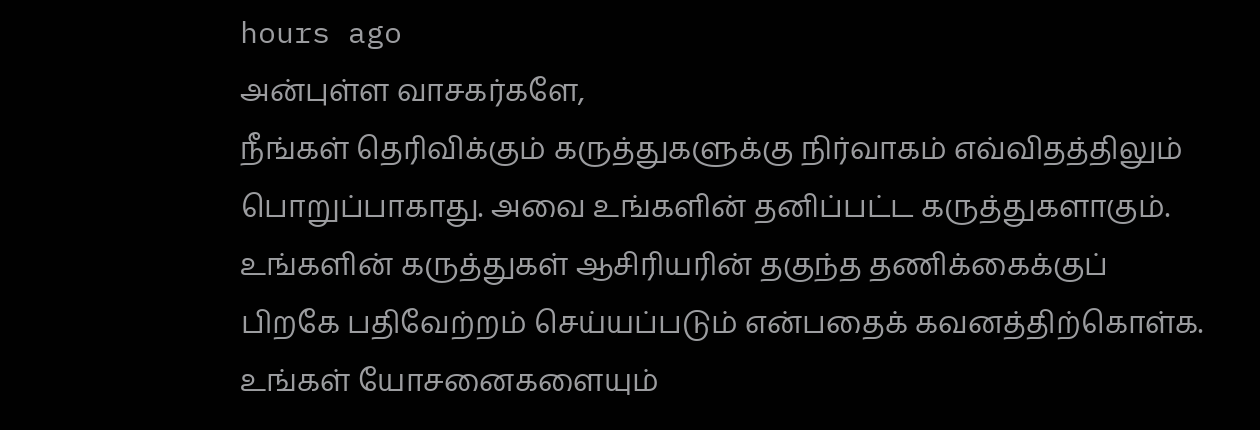hours ago
அன்புள்ள வாசகர்களே,
நீங்கள் தெரிவிக்கும் கருத்துகளுக்கு நிர்வாகம் எவ்விதத்திலும் பொறுப்பாகாது. அவை உங்களின் தனிப்பட்ட கருத்துகளாகும். உங்களின் கருத்துகள் ஆசிரியரின் தகுந்த தணிக்கைக்குப் பிறகே பதிவேற்றம் செய்யப்படும் என்பதைக் கவனத்திற்கொள்க. உங்கள் யோசனைகளையும்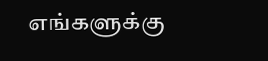எங்களுக்கு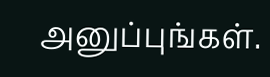அனுப்புங்கள்.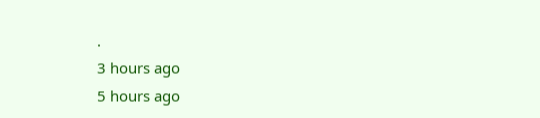.
3 hours ago
5 hours ago